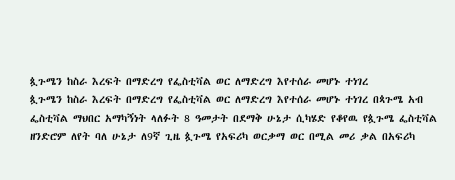ጷጉሜን ከስራ እረፍት በማድረግ የፌስቲቫል ወር ለማድረግ እየተሰራ መሆኑ ተነገረ
ጷጉሜን ከስራ እረፍት በማድረግ የፌስቲቫል ወር ለማድረግ እየተሰራ መሆኑ ተነገረ በጳጉሜ አብ ፌስቲቫል ማህበር አማካኝነት ላለፉት 8 ዓመታት በደማቅ ሁኔታ ሲካሄድ የቆየዉ የጷጉሜ ፌስቲቫል ዘንድሮም ለየት ባለ ሁኔታ ለ9ኛ ጊዜ ጷጉሜ የአፍሪካ ወርቃማ ወር በሚል መሪ ቃል በአፍሪካ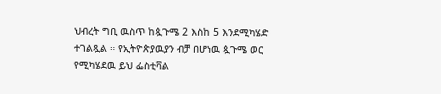ህብረት ግቢ ዉስጥ ከጷጉሜ 2 እስከ 5 እንደሚካሄድ ተገልጿል ። የኢትዮጵያዉያን ብቻ በሆነዉ ጷጉሜ ወር የሚካሄደዉ ይህ ፌስቲቫል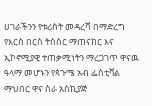ሀገራችንን የቱሪስት መዳረሻ በማድረግ የእርስ በርስ ትስስር ማጠናከር እና ኢኮኖሚያዊ ተጠቃሚነትን ማረጋገጥ ዋናዉ ዓላማ መሆኑን የጳጉሜ አብ ፌስቲቫል ማህበር ዋና ስራ አስኪያጅ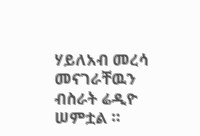ሃይለአብ መረሳ መናገራቸዉን ብስራት ሬዲዮ ሠምቷል ።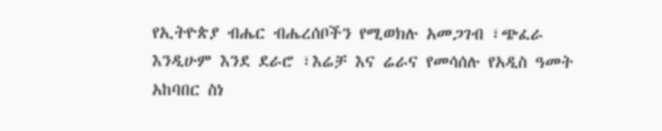የኢትዮጵያ ብሔር ብሔረሰቦችን የሚወክሉ አመጋገብ ፣ጭፈራ እንዲሁም እንደ ደራሮ ፣እሬቻ እና ሬራና የመሳሰሉ የአዲስ ዓመት አከባበር ስነ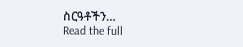ስርዓቶችን…
Read the full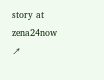story at zena24now ↗